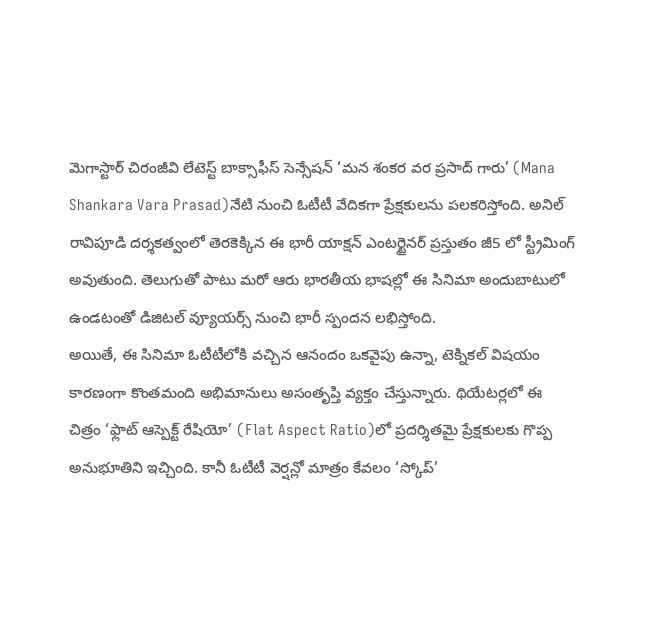మెగాస్టార్ చిరంజీవి లేటెస్ట్ బాక్సాఫీస్ సెన్సేషన్ ‘మన శంకర వర ప్రసాద్ గారు’ (Mana Shankara Vara Prasad)నేటి నుంచి ఓటీటీ వేదికగా ప్రేక్షకులను పలకరిస్తోంది. అనిల్ రావిపూడి దర్శకత్వంలో తెరకెక్కిన ఈ భారీ యాక్షన్ ఎంటర్టైనర్ ప్రస్తుతం జీ5 లో స్ట్రీమింగ్ అవుతుంది. తెలుగుతో పాటు మరో ఆరు భారతీయ భాషల్లో ఈ సినిమా అందుబాటులో ఉండటంతో డిజిటల్ వ్యూయర్స్ నుంచి భారీ స్పందన లభిస్తోంది.
అయితే, ఈ సినిమా ఓటీటీలోకి వచ్చిన ఆనందం ఒకవైపు ఉన్నా, టెక్నికల్ విషయం కారణంగా కొంతమంది అభిమానులు అసంతృప్తి వ్యక్తం చేస్తున్నారు. థియేటర్లలో ఈ చిత్రం ‘ఫ్లాట్ ఆస్పెక్ట్ రేషియో’ (Flat Aspect Ratio)లో ప్రదర్శితమై ప్రేక్షకులకు గొప్ప అనుభూతిని ఇచ్చింది. కానీ ఓటీటీ వెర్షన్లో మాత్రం కేవలం ‘స్కోప్’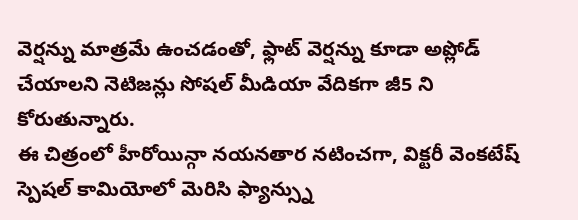వెర్షన్ను మాత్రమే ఉంచడంతో, ఫ్లాట్ వెర్షన్ను కూడా అప్లోడ్ చేయాలని నెటిజన్లు సోషల్ మీడియా వేదికగా జీ5 ని కోరుతున్నారు.
ఈ చిత్రంలో హీరోయిన్గా నయనతార నటించగా, విక్టరీ వెంకటేష్ స్పెషల్ కామియోలో మెరిసి ఫ్యాన్స్ను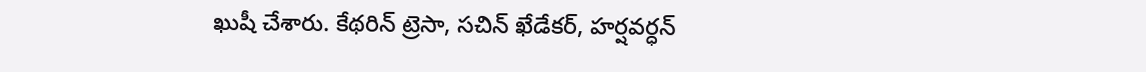ఖుషీ చేశారు. కేథరిన్ ట్రెసా, సచిన్ ఖేడేకర్, హర్షవర్ధన్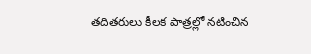తదితరులు కీలక పాత్రల్లో నటించిన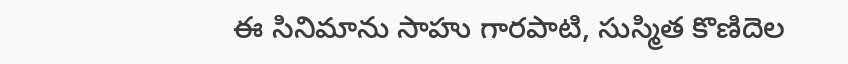ఈ సినిమాను సాహు గారపాటి, సుస్మిత కొణిదెల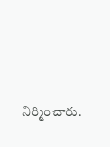నిర్మించారు.